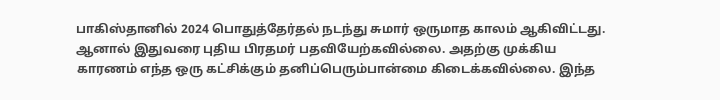பாகிஸ்தானில் 2024 பொதுத்தேர்தல் நடந்து சுமார் ஒருமாத காலம் ஆகிவிட்டது. ஆனால் இதுவரை புதிய பிரதமர் பதவியேற்கவில்லை. அதற்கு முக்கிய காரணம் எந்த ஒரு கட்சிக்கும் தனிப்பெரும்பான்மை கிடைக்கவில்லை. இந்த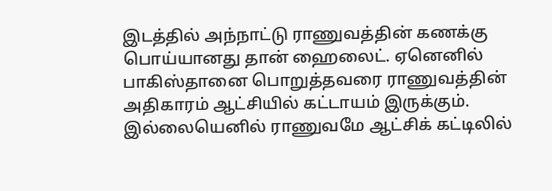இடத்தில் அந்நாட்டு ராணுவத்தின் கணக்கு பொய்யானது தான் ஹைலைட். ஏனெனில் பாகிஸ்தானை பொறுத்தவரை ராணுவத்தின் அதிகாரம் ஆட்சியில் கட்டாயம் இருக்கும். இல்லையெனில் ராணுவமே ஆட்சிக் கட்டிலில்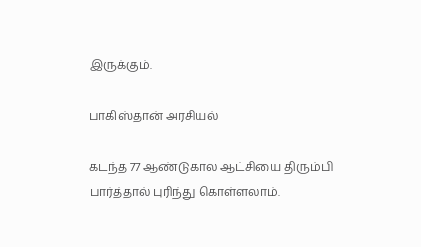இருக்கும்.

பாகிஸ்தான் அரசியல்

கடந்த 77 ஆண்டுகால ஆட்சியை திரும்பி பார்த்தால் புரிந்து கொள்ளலாம்.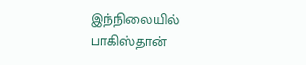இந்நிலையில் பாகிஸ்தான்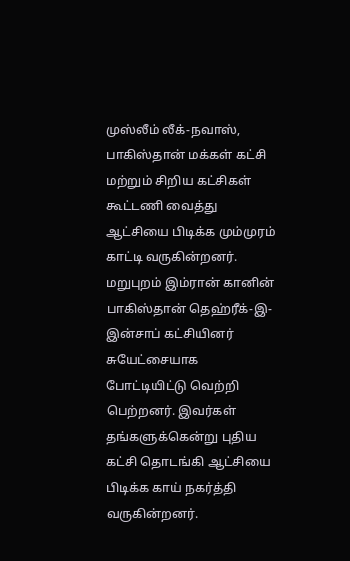முஸ்லீம் லீக்-நவாஸ், பாகிஸ்தான் மக்கள் கட்சி மற்றும் சிறிய கட்சிகள் கூட்டணி வைத்து ஆட்சியை பிடிக்க மும்முரம் காட்டி வருகின்றனர். மறுபுறம் இம்ரான் கானின் பாகிஸ்தான் தெஹ்ரீக்-இ-இன்சாப் கட்சியினர் சுயேட்சையாக போட்டியிட்டு வெற்றி பெற்றனர். இவர்கள் தங்களுக்கென்று புதிய கட்சி தொடங்கி ஆட்சியை பிடிக்க காய் நகர்த்தி வருகின்றனர்.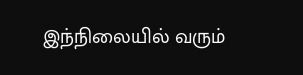இந்நிலையில் வரும்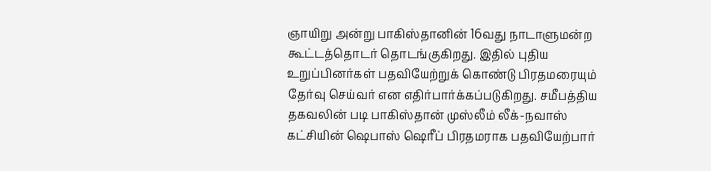ஞாயிறு அன்று பாகிஸ்தானின் 16வது நாடாளுமன்ற கூட்டத்தொடர் தொடங்குகிறது. இதில் புதிய உறுப்பினர்கள் பதவியேற்றுக் கொண்டு பிரதமரையும் தேர்வு செய்வர் என எதிர்பார்க்கப்படுகிறது. சமீபத்திய தகவலின் படி பாகிஸ்தான் முஸ்லீம் லீக்-நவாஸ் கட்சியின் ஷெபாஸ் ஷெரீப் பிரதமராக பதவியேற்பார்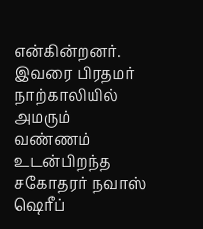என்கின்றனர். இவரை பிரதமர் நாற்காலியில் அமரும் வண்ணம் உடன்பிறந்த சகோதரர் நவாஸ் ஷெரீப்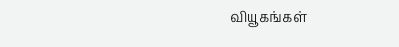வியூகங்கள்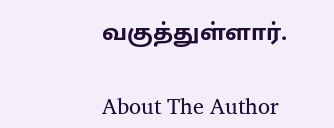வகுத்துள்ளார்.

About The Author